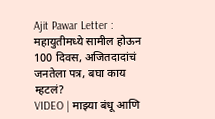Ajit Pawar Letter : महायुतीमध्ये सामील होऊन 100 दिवस, अजितदादांचं जनतेला पत्र, बघा काय म्हटलं?
VIDEO | माझ्या बंधू आणि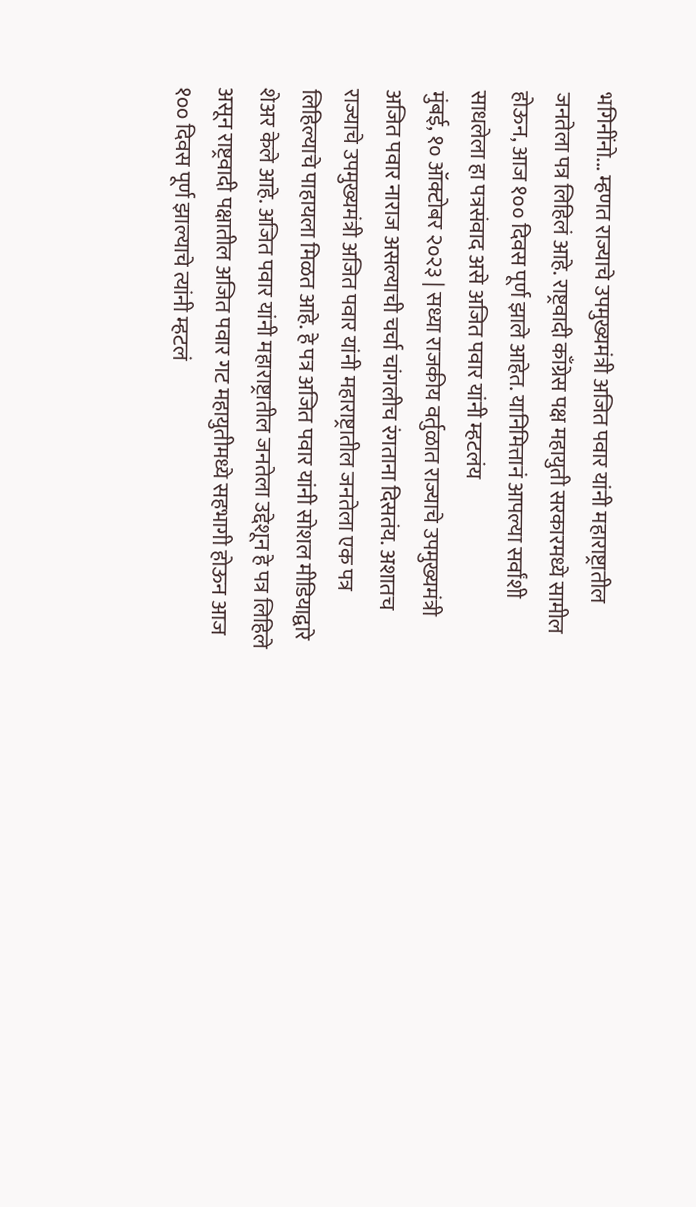भगिनींनो... म्हणत राज्याचे उपमुख्यमंत्री अजित पवार यांनी महाराष्ट्रातील जनतेला पत्र लिहिलं आहे. राष्ट्रवादी काँग्रेस पक्ष महायुती सरकारमध्ये सामील होऊन, आज १०० दिवस पूर्ण झाले आहेत. यानिमित्तानं आपल्या सर्वांशी साधलेला हा पत्रसंवाद असे अजित पवार यांनी म्हटलंय
मुंबई, १० ऑक्टोबर २०२३ | सध्या राजकीय वर्तुळात राज्याचे उपमुख्यमंत्री अजित पवार नाराज असल्याची चर्चा चांगलीच रंगताना दिसतंय. अशातच राज्याचे उपमुख्यमंत्री अजित पवार यांनी महाराष्ट्रातील जनतेला एक पत्र लिहिल्याचे पाहायला मिळत आहे. हे पत्र अजित पवार यांनी सोशल मीडियाद्वारे शेअर केले आहे. अजित पवार यांनी महाराष्ट्रातील जनतेला उद्देशून हे पत्र लिहिले असून राष्ट्रवादी पक्षातील अजित पवार गट महायुतीमध्ये सहभागी होऊन आज १०० दिवस पूर्ण झाल्याचे त्यांनी म्हटलं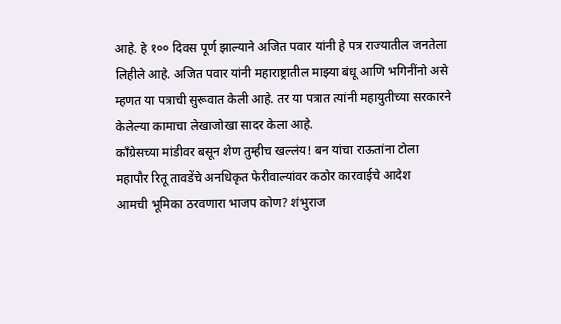आहे. हे १०० दिवस पूर्ण झाल्याने अजित पवार यांनी हे पत्र राज्यातील जनतेला लिहीले आहे. अजित पवार यांनी महाराष्ट्रातील माझ्या बंधू आणि भगिनींनो असे म्हणत या पत्राची सुरूवात केली आहे. तर या पत्रात त्यांनी महायुतीच्या सरकारने केलेल्या कामाचा लेखाजोखा सादर केला आहे.
काँग्रेसच्या मांडीवर बसून शेण तुम्हीच खल्लंय! बन यांचा राऊतांना टोला
महापौर रितू तावडेंचे अनधिकृत फेरीवाल्यांवर कठोर कारवाईचे आदेश
आमची भूमिका ठरवणारा भाजप कोण? शंभुराज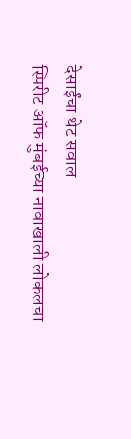देसाईंचा थेट सवाल
स्पिरीट ऑफ मुंबईच्या नावाखाली लोकलचा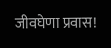जीवघेणा प्रवास!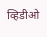व्हिडीओ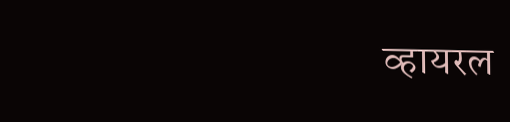व्हायरल